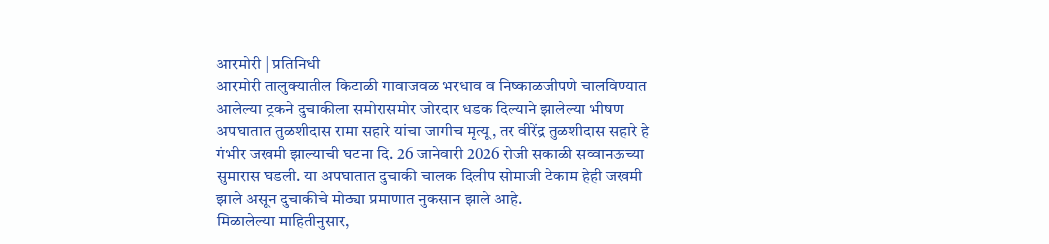आरमोरी | प्रतिनिधी
आरमोरी तालुक्यातील किटाळी गावाजवळ भरधाव व निष्काळजीपणे चालविण्यात आलेल्या ट्रकने दुचाकीला समोरासमोर जोरदार धडक दिल्याने झालेल्या भीषण अपघातात तुळशीदास रामा सहारे यांचा जागीच मृत्यू, तर वीरेंद्र तुळशीदास सहारे हे गंभीर जखमी झाल्याची घटना दि. 26 जानेवारी 2026 रोजी सकाळी सव्वानऊच्या सुमारास घडली. या अपघातात दुचाकी चालक दिलीप सोमाजी टेकाम हेही जखमी झाले असून दुचाकीचे मोठ्या प्रमाणात नुकसान झाले आहे.
मिळालेल्या माहितीनुसार,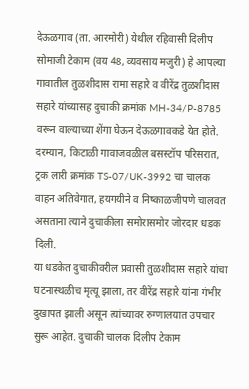देऊळगाव (ता. आरमोरी) येथील रहिवासी दिलीप सोमाजी टेकाम (वय 48, व्यवसाय मजुरी) हे आपल्या गावातील तुळशीदास रामा सहारे व वीरेंद्र तुळशीदास सहारे यांच्यासह दुचाकी क्रमांक MH-34/P-8785 वरून वाल्याच्या शेंगा घेऊन देऊळगावकडे येत होते.
दरम्यान, किटाळी गावाजवळील बसस्टॉप परिसरात, ट्रक लारी क्रमांक TS-07/UK-3992 चा चालक वाहन अतिवेगात, हयगयीने व निष्काळजीपणे चालवत असताना त्याने दुचाकीला समोरासमोर जोरदार धडक दिली.
या धडकेत दुचाकीवरील प्रवासी तुळशीदास सहारे यांचा घटनास्थळीच मृत्यू झाला, तर वीरेंद्र सहारे यांना गंभीर दुखापत झाली असून त्यांच्यावर रुग्णालयात उपचार सुरू आहेत. दुचाकी चालक दिलीप टेकाम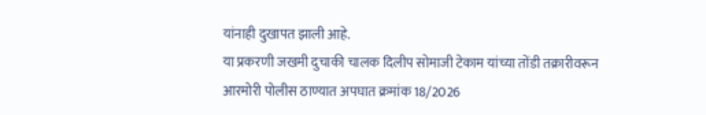यांनाही दुखापत झाली आहे.
या प्रकरणी जखमी दुचाकी चालक दिलीप सोमाजी टेकाम यांच्या तोंडी तक्रारीवरून आरमोरी पोलीस ठाण्यात अपघात क्रमांक 18/2026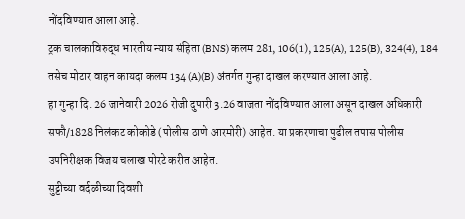नोंदविण्यात आला आहे.
ट्रक चालकाविरुद्ध भारतीय न्याय संहिता (BNS) कलम 281, 106(1), 125(A), 125(B), 324(4), 184 तसेच मोटार वाहन कायदा कलम 134 (A)(B) अंतर्गत गुन्हा दाखल करण्यात आला आहे.
हा गुन्हा दि. 26 जानेवारी 2026 रोजी दुपारी 3.26 वाजता नोंदविण्यात आला असून दाखल अधिकारी सफौ/1828 निलंकट कोकोडे (पोलीस ठाणे आरमोरी) आहेत. या प्रकरणाचा पुढील तपास पोलीस उपनिरीक्षक विजय चलाख पोरटे करीत आहेत.
सुट्टीच्या वर्दळीच्या दिवशी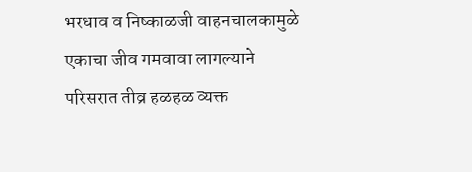भरधाव व निष्काळजी वाहनचालकामुळे एकाचा जीव गमवावा लागल्याने परिसरात तीव्र हळहळ व्यक्त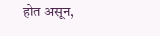होत असून,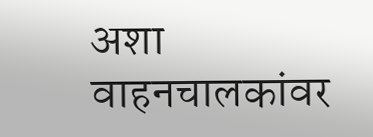अशा वाहनचालकांवर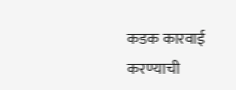कडक कारवाई करण्याची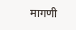मागणी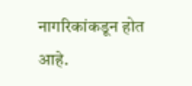नागरिकांकडून होत आहे.